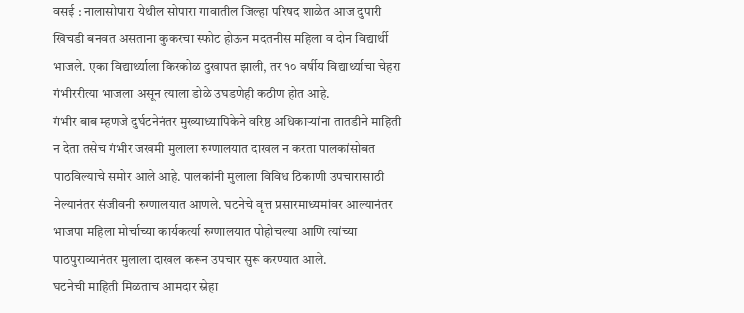वसई : नालासोपारा येथील सोपारा गावातील जिल्हा परिषद शाळेत आज दुपारी खिचडी बनवत असताना कुकरचा स्फोट होऊन मदतनीस महिला व दोन विद्यार्थी भाजले. एका विद्यार्थ्याला किरकोळ दुखापत झाली, तर १० वर्षीय विद्यार्थ्याचा चेहरा गंभीररीत्या भाजला असून त्याला डोळे उघडणेही कठीण होत आहे.
गंभीर बाब म्हणजे दुर्घटनेनंतर मुख्याध्यापिकेने वरिष्ठ अधिकाऱ्यांना तातडीने माहिती न देता तसेच गंभीर जखमी मुलाला रुग्णालयात दाखल न करता पालकांसोबत पाठविल्याचे समोर आले आहे. पालकांनी मुलाला विविध ठिकाणी उपचारासाठी नेल्यानंतर संजीवनी रुग्णालयात आणले. घटनेचे वृत्त प्रसारमाध्यमांवर आल्यानंतर भाजपा महिला मोर्चाच्या कार्यकर्त्या रुग्णालयात पोहोचल्या आणि त्यांच्या पाठपुराव्यानंतर मुलाला दाखल करून उपचार सुरू करण्यात आले.
घटनेची माहिती मिळताच आमदार स्नेहा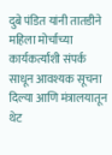दुबे पंडित यांनी तातडीने महिला मोर्चाच्या कार्यकर्त्यांशी संपर्क साधून आवश्यक सूचना दिल्या आणि मंत्रालयातून थेट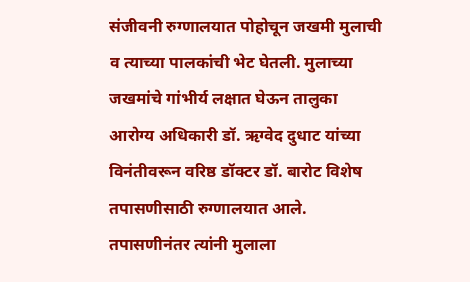संजीवनी रुग्णालयात पोहोचून जखमी मुलाची व त्याच्या पालकांची भेट घेतली. मुलाच्या जखमांचे गांभीर्य लक्षात घेऊन तालुका आरोग्य अधिकारी डॉ. ऋग्वेद दुधाट यांच्या विनंतीवरून वरिष्ठ डॉक्टर डॉ. बारोट विशेष तपासणीसाठी रुग्णालयात आले.
तपासणीनंतर त्यांनी मुलाला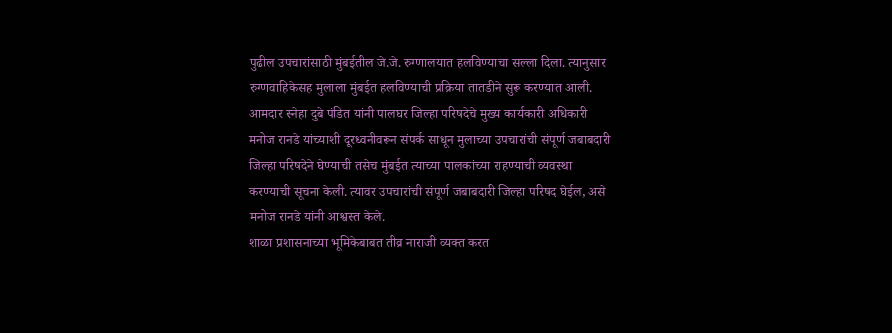पुढील उपचारांसाठी मुंबईतील जे.जे. रुग्णालयात हलविण्याचा सल्ला दिला. त्यानुसार रुग्णवाहिकेसह मुलाला मुंबईत हलविण्याची प्रक्रिया तातडीने सुरू करण्यात आली.
आमदार स्नेहा दुबे पंडित यांनी पालघर जिल्हा परिषदेचे मुख्य कार्यकारी अधिकारी मनोज रानडे यांच्याशी दूरध्वनीवरून संपर्क साधून मुलाच्या उपचारांची संपूर्ण जबाबदारी जिल्हा परिषदेने घेण्याची तसेच मुंबईत त्याच्या पालकांच्या राहण्याची व्यवस्था करण्याची सूचना केली. त्यावर उपचारांची संपूर्ण जबाबदारी जिल्हा परिषद घेईल, असे मनोज रानडे यांनी आश्वस्त केले.
शाळा प्रशासनाच्या भूमिकेबाबत तीव्र नाराजी व्यक्त करत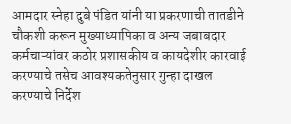आमदार स्नेहा दुबे पंडित यांनी या प्रकरणाची तातडीने चौकशी करून मुख्याध्यापिका व अन्य जबाबदार कर्मचाऱ्यांवर कठोर प्रशासकीय व कायदेशीर कारवाई करण्याचे तसेच आवश्यकतेनुसार गुन्हा दाखल करण्याचे निर्देश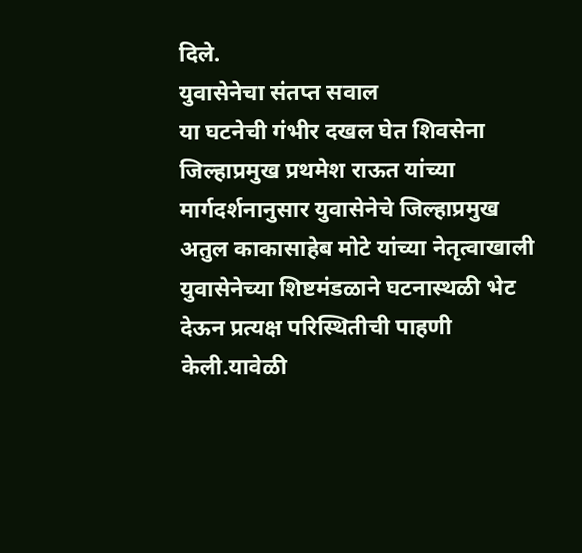दिले.
युवासेनेचा संतप्त सवाल
या घटनेची गंभीर दखल घेत शिवसेना जिल्हाप्रमुख प्रथमेश राऊत यांच्या मार्गदर्शनानुसार युवासेनेचे जिल्हाप्रमुख अतुल काकासाहेब मोटे यांच्या नेतृत्वाखाली युवासेनेच्या शिष्टमंडळाने घटनास्थळी भेट देऊन प्रत्यक्ष परिस्थितीची पाहणी केली.यावेळी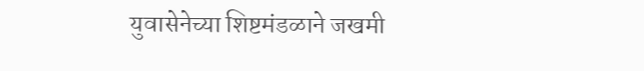युवासेनेच्या शिष्टमंडळाने जखमी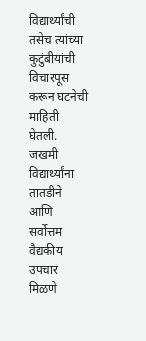विद्यार्थ्यांची तसेच त्यांच्या कुटुंबीयांची विचारपूस करून घटनेची माहिती घेतली. जखमी विद्यार्थ्यांना तातडीने आणि सर्वोत्तम वैद्यकीय उपचार मिळणे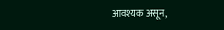आवश्यक असून,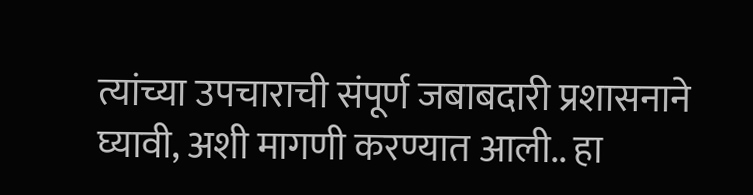त्यांच्या उपचाराची संपूर्ण जबाबदारी प्रशासनाने घ्यावी, अशी मागणी करण्यात आली.. हा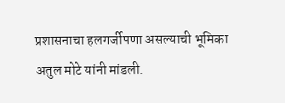प्रशासनाचा हलगर्जीपणा असल्याची भूमिका अतुल मोटे यांनी मांडली.